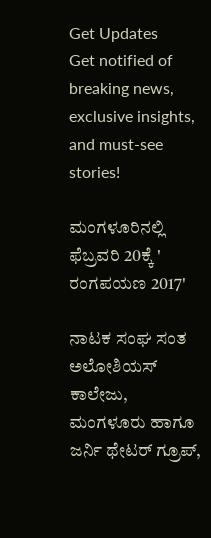Get Updates
Get notified of breaking news, exclusive insights, and must-see stories!

ಮಂಗಳೂರಿನಲ್ಲಿ ಫೆಬ್ರವರಿ 20ಕ್ಕೆ ' ರಂಗಪಯಣ 2017'

ನಾಟಕ ಸಂಘ ಸಂತ ಅಲೋಶಿಯಸ್ ಕಾಲೇಜು, ಮಂಗಳೂರು ಹಾಗೂ ಜರ್ನಿ ಥೇಟರ್ ಗ್ರೂಪ್,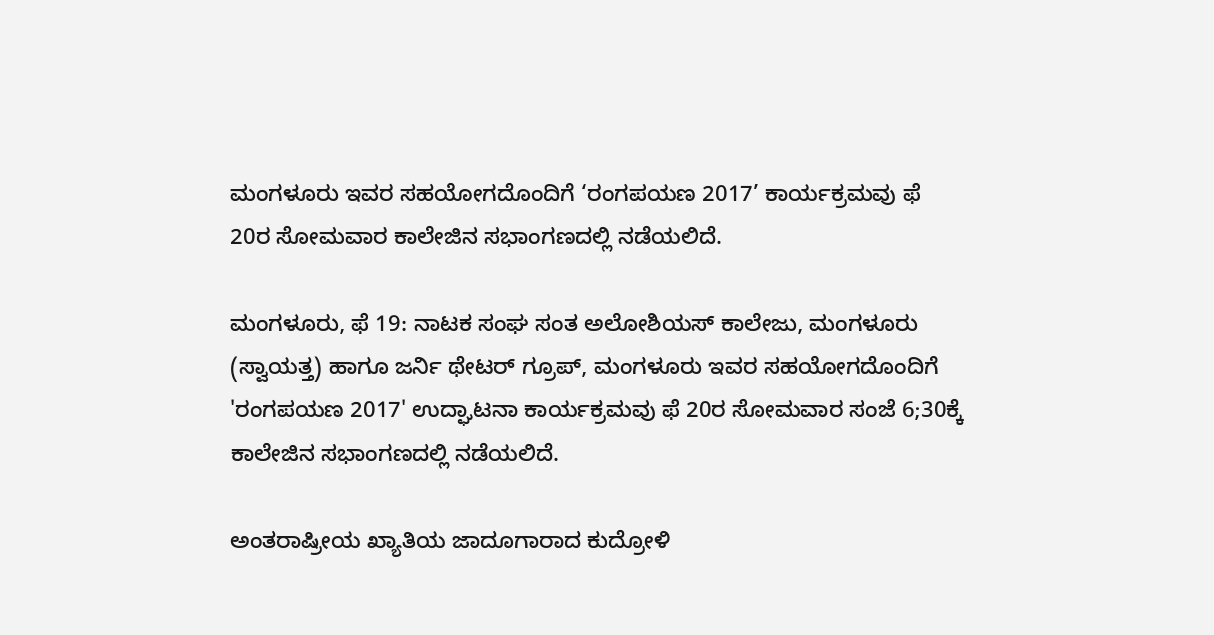ಮಂಗಳೂರು ಇವರ ಸಹಯೋಗದೊಂದಿಗೆ ‘ರಂಗಪಯಣ 2017’ ಕಾರ್ಯಕ್ರಮವು ಫೆ 20ರ ಸೋಮವಾರ ಕಾಲೇಜಿನ ಸಭಾಂಗಣದಲ್ಲಿ ನಡೆಯಲಿದೆ.

ಮಂಗಳೂರು, ಫೆ 19: ನಾಟಕ ಸಂಘ ಸಂತ ಅಲೋಶಿಯಸ್ ಕಾಲೇಜು, ಮಂಗಳೂರು (ಸ್ವಾಯತ್ತ) ಹಾಗೂ ಜರ್ನಿ ಥೇಟರ್ ಗ್ರೂಪ್, ಮಂಗಳೂರು ಇವರ ಸಹಯೋಗದೊಂದಿಗೆ 'ರಂಗಪಯಣ 2017' ಉದ್ಘಾಟನಾ ಕಾರ್ಯಕ್ರಮವು ಫೆ 20ರ ಸೋಮವಾರ ಸಂಜೆ 6;30ಕ್ಕೆ ಕಾಲೇಜಿನ ಸಭಾಂಗಣದಲ್ಲಿ ನಡೆಯಲಿದೆ.

ಅಂತರಾಷ್ರೀಯ ಖ್ಯಾತಿಯ ಜಾದೂಗಾರಾದ ಕುದ್ರೋಳಿ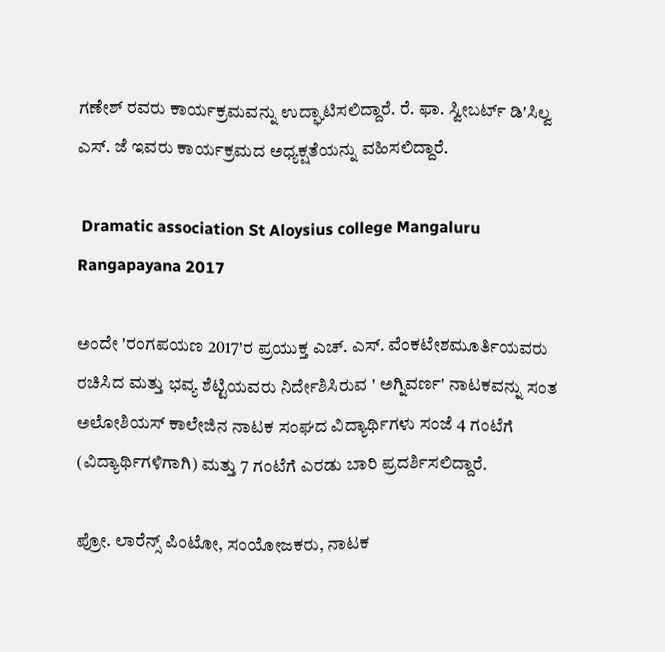ಗಣೇಶ್ ರವರು ಕಾರ್ಯಕ್ರಮವನ್ನು ಉದ್ಘಾಟಿಸಲಿದ್ದಾರೆ. ರೆ. ಫಾ. ಸ್ವೀಬರ್ಟ್ ಡಿ'ಸಿಲ್ವ ಎಸ್. ಜೆ ಇವರು ಕಾರ್ಯಕ್ರಮದ ಅಧ್ಯಕ್ಷತೆಯನ್ನು ವಹಿಸಲಿದ್ದಾರೆ.

 Dramatic association St Aloysius college Mangaluru Rangapayana 2017

ಅಂದೇ 'ರಂಗಪಯಣ 2017'ರ ಪ್ರಯುಕ್ತ ಎಚ್. ಎಸ್. ವೆಂಕಟೇಶಮೂರ್ತಿಯವರು ರಚಿಸಿದ ಮತ್ತು ಭವ್ಯ ಶೆಟ್ಟಿಯವರು ನಿರ್ದೇಶಿಸಿರುವ ' ಅಗ್ನಿವರ್ಣ' ನಾಟಕವನ್ನು ಸಂತ ಅಲೋಶಿಯಸ್ ಕಾಲೇಜಿನ ನಾಟಕ ಸಂಘದ ವಿದ್ಯಾರ್ಥಿಗಳು ಸಂಜೆ 4 ಗಂಟೆಗೆ (ವಿದ್ಯಾರ್ಥಿಗಳಿಗಾಗಿ) ಮತ್ತು 7 ಗಂಟೆಗೆ ಎರಡು ಬಾರಿ ಪ್ರದರ್ಶಿಸಲಿದ್ದಾರೆ.

ಪ್ರೋ. ಲಾರೆನ್ಸ್ ಪಿಂಟೋ, ಸಂಯೋಜಕರು, ನಾಟಕ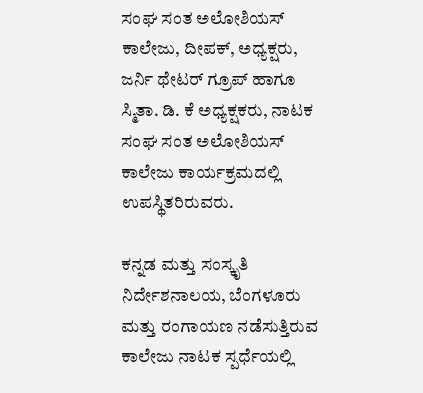ಸಂಘ ಸಂತ ಅಲೋಶಿಯಸ್ ಕಾಲೇಜು, ದೀಪಕ್, ಅಧ್ಯಕ್ಷರು, ಜರ್ನಿ ಥೇಟರ್ ಗ್ರೂಪ್ ಹಾಗೂ ಸ್ಮಿತಾ. ಡಿ. ಕೆ ಅಧ್ಯಕ್ಷಕರು, ನಾಟಕ ಸಂಘ ಸಂತ ಅಲೋಶಿಯಸ್ ಕಾಲೇಜು ಕಾರ್ಯಕ್ರಮದಲ್ಲಿ ಉಪಸ್ಥಿತರಿರುವರು.

ಕನ್ನಡ ಮತ್ತು ಸಂಸ್ಕೃತಿ ನಿರ್ದೇಶನಾಲಯ, ಬೆಂಗಳೂರು ಮತ್ತು ರಂಗಾಯಣ ನಡೆಸುತ್ತಿರುವ ಕಾಲೇಜು ನಾಟಕ ಸ್ಪರ್ಧೆಯಲ್ಲಿ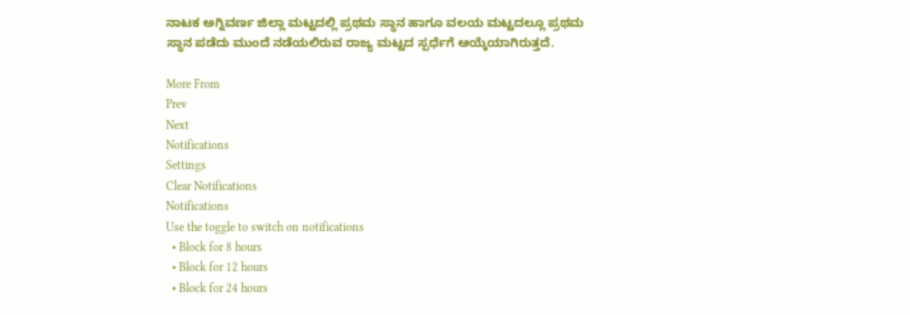ನಾಟಕ ಅಗ್ನಿವರ್ಣ ಜಿಲ್ಲಾ ಮಟ್ಟದಲ್ಲಿ ಪ್ರಥಮ ಸ್ಥಾನ ಹಾಗೂ ವಲಯ ಮಟ್ಟದಲ್ಲೂ ಪ್ರಥಮ ಸ್ಥಾನ ಪಡೆದು ಮುಂದೆ ನಡೆಯಲಿರುವ ರಾಜ್ಯ ಮಟ್ಟದ ಸ್ಪರ್ಧೆಗೆ ಆಯ್ಕೆಯಾಗಿರುತ್ತದೆ.

More From
Prev
Next
Notifications
Settings
Clear Notifications
Notifications
Use the toggle to switch on notifications
  • Block for 8 hours
  • Block for 12 hours
  • Block for 24 hours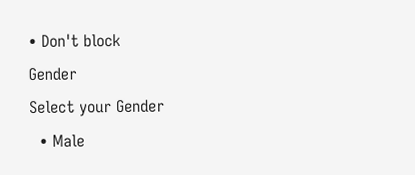• Don't block
Gender
Select your Gender
  • Male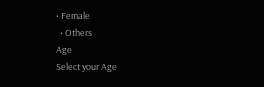• Female
  • Others
Age
Select your Age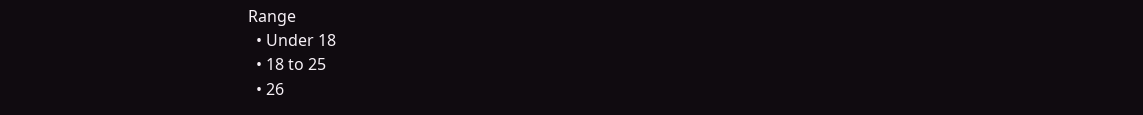Range
  • Under 18
  • 18 to 25
  • 26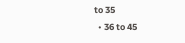to 35
  • 36 to 45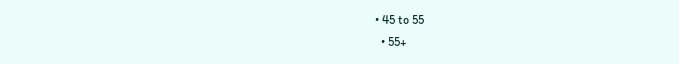• 45 to 55
  • 55+